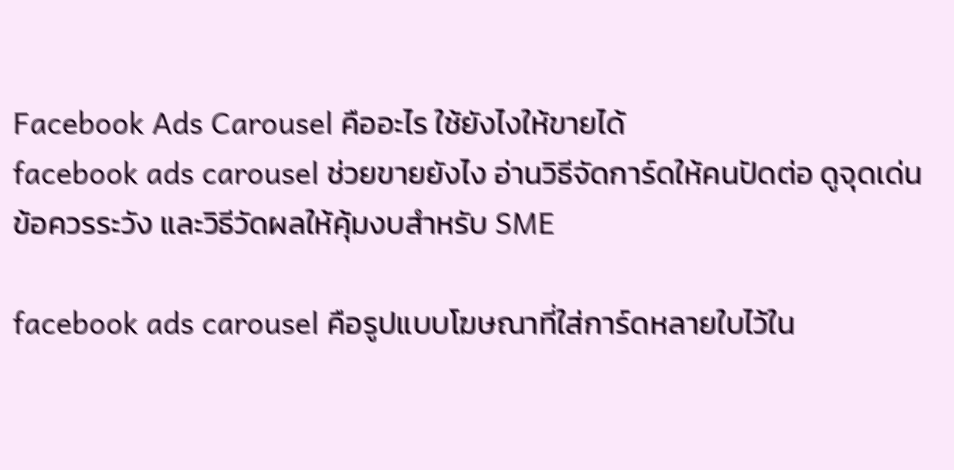Facebook Ads Carousel คืออะไร ใช้ยังไงให้ขายได้
facebook ads carousel ช่วยขายยังไง อ่านวิธีจัดการ์ดให้คนปัดต่อ ดูจุดเด่น ข้อควรระวัง และวิธีวัดผลให้คุ้มงบสำหรับ SME

facebook ads carousel คือรูปแบบโฆษณาที่ใส่การ์ดหลายใบไว้ใน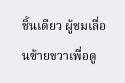ชิ้นเดียว ผู้ชมเลื่อนซ้ายขวาเพื่อดู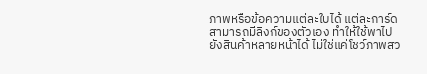ภาพหรือข้อความแต่ละใบได้ แต่ละการ์ดสามารถมีลิงก์ของตัวเอง ทำให้ใช้พาไปยังสินค้าหลายหน้าได้ ไม่ใช่แค่โชว์ภาพสว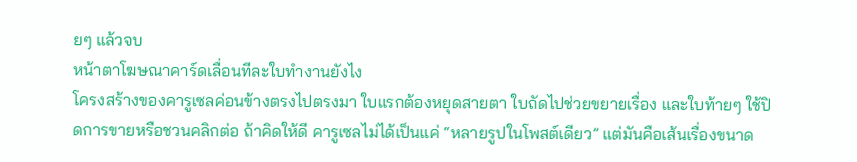ยๆ แล้วจบ
หน้าตาโฆษณาคาร์ดเลื่อนทีละใบทำงานยังไง
โครงสร้างของคารูเซลค่อนข้างตรงไปตรงมา ใบแรกต้องหยุดสายตา ใบถัดไปช่วยขยายเรื่อง และใบท้ายๆ ใช้ปิดการขายหรือชวนคลิกต่อ ถ้าคิดให้ดี คารูเซลไม่ได้เป็นแค่ “หลายรูปในโพสต์เดียว” แต่มันคือเส้นเรื่องขนาด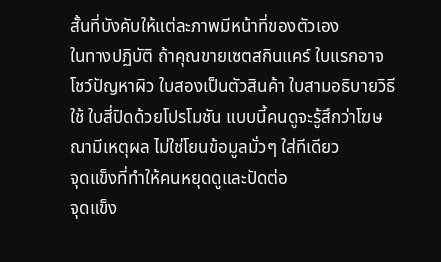สั้นที่บังคับให้แต่ละภาพมีหน้าที่ของตัวเอง
ในทางปฏิบัติ ถ้าคุณขายเซตสกินแคร์ ใบแรกอาจโชว์ปัญหาผิว ใบสองเป็นตัวสินค้า ใบสามอธิบายวิธีใช้ ใบสี่ปิดด้วยโปรโมชัน แบบนี้คนดูจะรู้สึกว่าโฆษณามีเหตุผล ไม่ใช่โยนข้อมูลมั่วๆ ใส่ทีเดียว
จุดแข็งที่ทำให้คนหยุดดูและปัดต่อ
จุดแข็ง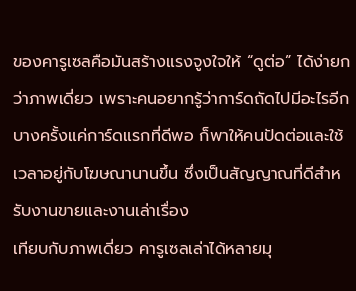ของคารูเซลคือมันสร้างแรงจูงใจให้ “ดูต่อ” ได้ง่ายกว่าภาพเดี่ยว เพราะคนอยากรู้ว่าการ์ดถัดไปมีอะไรอีก บางครั้งแค่การ์ดแรกที่ดีพอ ก็พาให้คนปัดต่อและใช้เวลาอยู่กับโฆษณานานขึ้น ซึ่งเป็นสัญญาณที่ดีสำหรับงานขายและงานเล่าเรื่อง
เทียบกับภาพเดี่ยว คารูเซลเล่าได้หลายมุ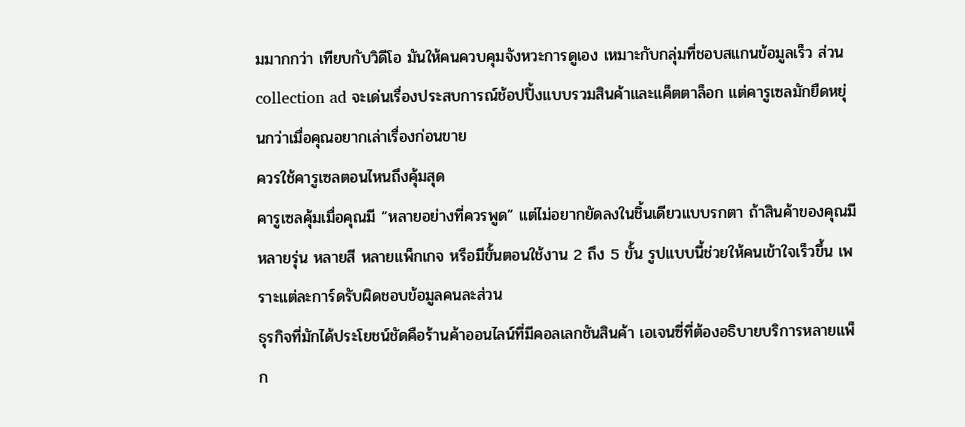มมากกว่า เทียบกับวิดีโอ มันให้คนควบคุมจังหวะการดูเอง เหมาะกับกลุ่มที่ชอบสแกนข้อมูลเร็ว ส่วน collection ad จะเด่นเรื่องประสบการณ์ช้อปปิ้งแบบรวมสินค้าและแค็ตตาล็อก แต่คารูเซลมักยืดหยุ่นกว่าเมื่อคุณอยากเล่าเรื่องก่อนขาย
ควรใช้คารูเซลตอนไหนถึงคุ้มสุด
คารูเซลคุ้มเมื่อคุณมี “หลายอย่างที่ควรพูด” แต่ไม่อยากยัดลงในชิ้นเดียวแบบรกตา ถ้าสินค้าของคุณมีหลายรุ่น หลายสี หลายแพ็กเกจ หรือมีขั้นตอนใช้งาน 2 ถึง 5 ขั้น รูปแบบนี้ช่วยให้คนเข้าใจเร็วขึ้น เพราะแต่ละการ์ดรับผิดชอบข้อมูลคนละส่วน
ธุรกิจที่มักได้ประโยชน์ชัดคือร้านค้าออนไลน์ที่มีคอลเลกชันสินค้า เอเจนซี่ที่ต้องอธิบายบริการหลายแพ็ก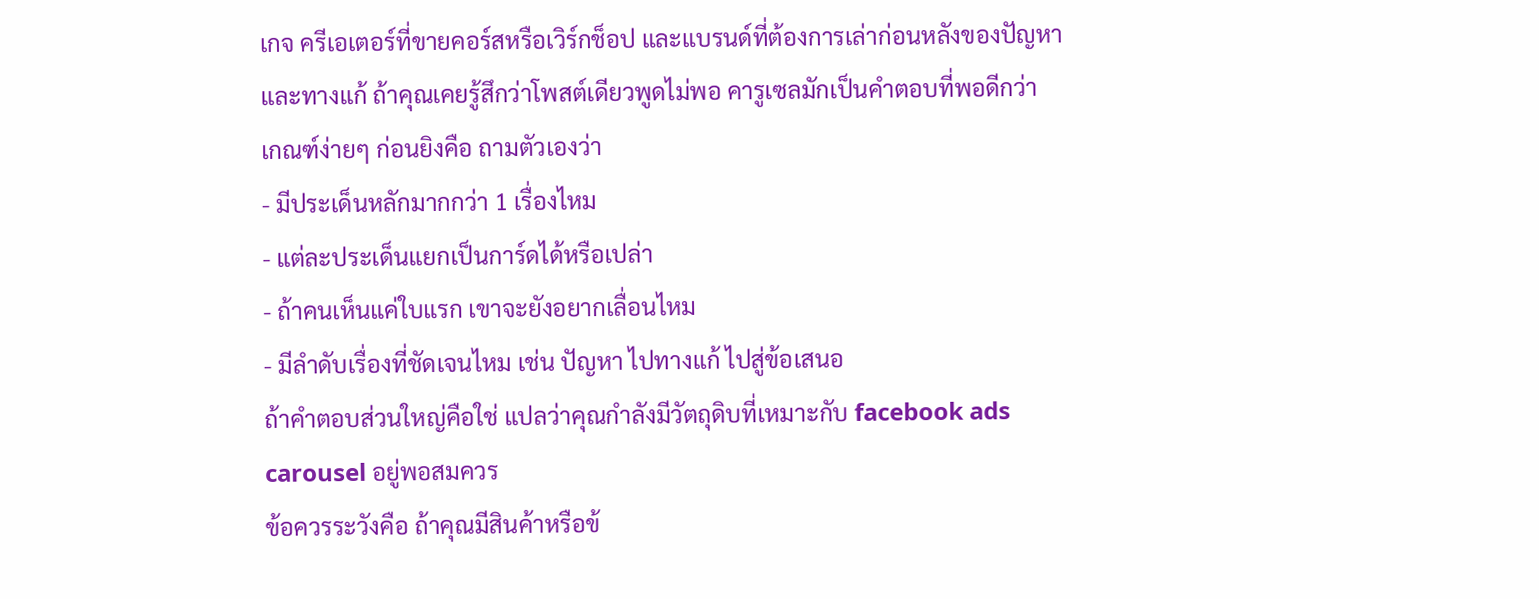เกจ ครีเอเตอร์ที่ขายคอร์สหรือเวิร์กช็อป และแบรนด์ที่ต้องการเล่าก่อนหลังของปัญหาและทางแก้ ถ้าคุณเคยรู้สึกว่าโพสต์เดียวพูดไม่พอ คารูเซลมักเป็นคำตอบที่พอดีกว่า
เกณฑ์ง่ายๆ ก่อนยิงคือ ถามตัวเองว่า
- มีประเด็นหลักมากกว่า 1 เรื่องไหม
- แต่ละประเด็นแยกเป็นการ์ดได้หรือเปล่า
- ถ้าคนเห็นแค่ใบแรก เขาจะยังอยากเลื่อนไหม
- มีลำดับเรื่องที่ชัดเจนไหม เช่น ปัญหา ไปทางแก้ ไปสู่ข้อเสนอ
ถ้าคำตอบส่วนใหญ่คือใช่ แปลว่าคุณกำลังมีวัตถุดิบที่เหมาะกับ facebook ads carousel อยู่พอสมควร
ข้อควรระวังคือ ถ้าคุณมีสินค้าหรือข้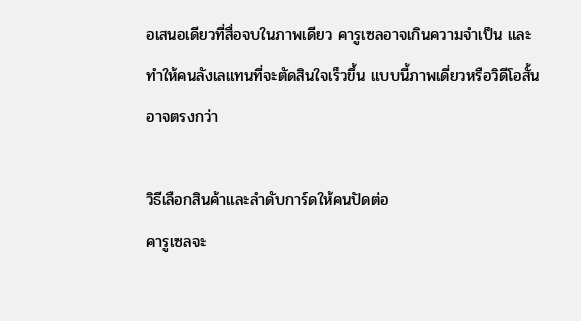อเสนอเดียวที่สื่อจบในภาพเดียว คารูเซลอาจเกินความจำเป็น และทำให้คนลังเลแทนที่จะตัดสินใจเร็วขึ้น แบบนี้ภาพเดี่ยวหรือวิดีโอสั้นอาจตรงกว่า

วิธีเลือกสินค้าและลำดับการ์ดให้คนปัดต่อ
คารูเซลจะ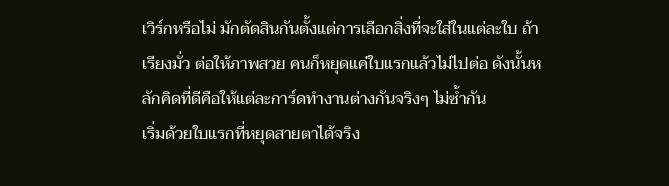เวิร์กหรือไม่ มักตัดสินกันตั้งแต่การเลือกสิ่งที่จะใส่ในแต่ละใบ ถ้าเรียงมั่ว ต่อให้ภาพสวย คนก็หยุดแค่ใบแรกแล้วไม่ไปต่อ ดังนั้นหลักคิดที่ดีคือให้แต่ละการ์ดทำงานต่างกันจริงๆ ไม่ซ้ำกัน
เริ่มด้วยใบแรกที่หยุดสายตาได้จริง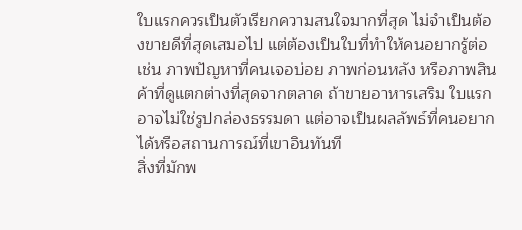ใบแรกควรเป็นตัวเรียกความสนใจมากที่สุด ไม่จำเป็นต้องขายดีที่สุดเสมอไป แต่ต้องเป็นใบที่ทำให้คนอยากรู้ต่อ เช่น ภาพปัญหาที่คนเจอบ่อย ภาพก่อนหลัง หรือภาพสินค้าที่ดูแตกต่างที่สุดจากตลาด ถ้าขายอาหารเสริม ใบแรกอาจไม่ใช่รูปกล่องธรรมดา แต่อาจเป็นผลลัพธ์ที่คนอยากได้หรือสถานการณ์ที่เขาอินทันที
สิ่งที่มักพ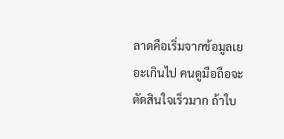ลาดคือเริ่มจากข้อมูลเยอะเกินไป คนดูมือถือจะตัดสินใจเร็วมาก ถ้าใบ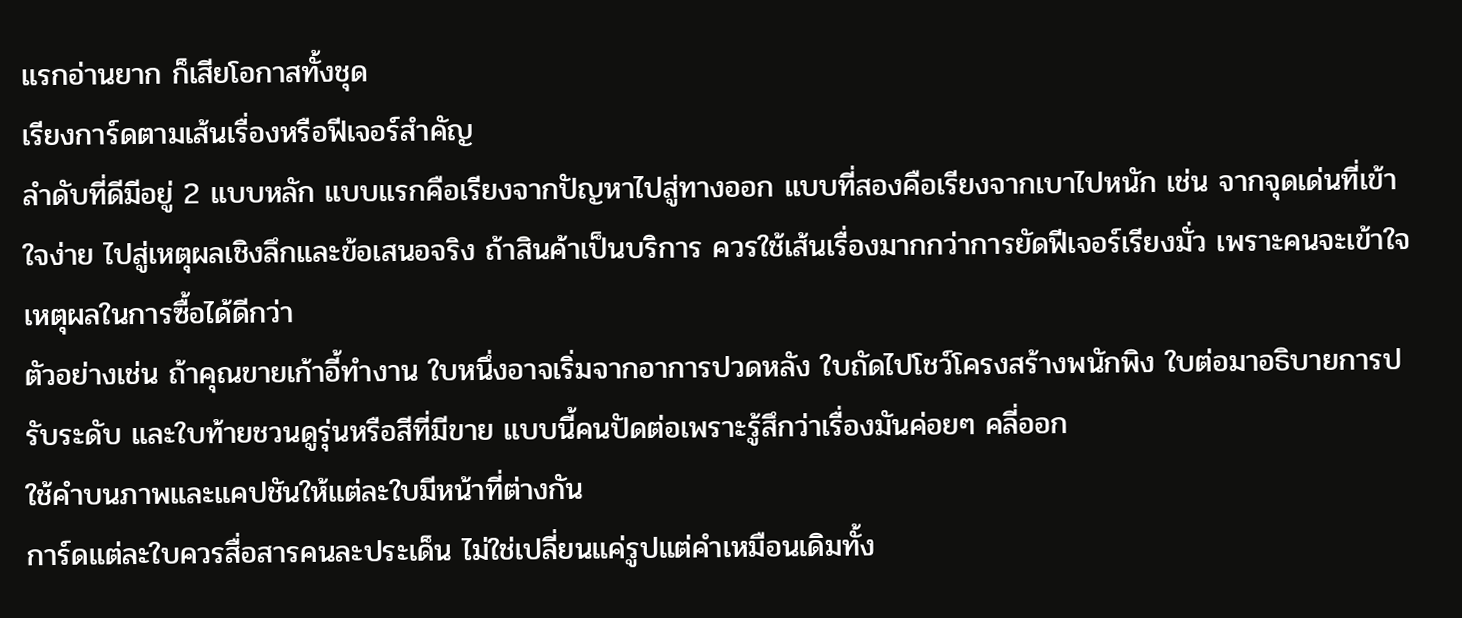แรกอ่านยาก ก็เสียโอกาสทั้งชุด
เรียงการ์ดตามเส้นเรื่องหรือฟีเจอร์สำคัญ
ลำดับที่ดีมีอยู่ 2 แบบหลัก แบบแรกคือเรียงจากปัญหาไปสู่ทางออก แบบที่สองคือเรียงจากเบาไปหนัก เช่น จากจุดเด่นที่เข้าใจง่าย ไปสู่เหตุผลเชิงลึกและข้อเสนอจริง ถ้าสินค้าเป็นบริการ ควรใช้เส้นเรื่องมากกว่าการยัดฟีเจอร์เรียงมั่ว เพราะคนจะเข้าใจเหตุผลในการซื้อได้ดีกว่า
ตัวอย่างเช่น ถ้าคุณขายเก้าอี้ทำงาน ใบหนึ่งอาจเริ่มจากอาการปวดหลัง ใบถัดไปโชว์โครงสร้างพนักพิง ใบต่อมาอธิบายการปรับระดับ และใบท้ายชวนดูรุ่นหรือสีที่มีขาย แบบนี้คนปัดต่อเพราะรู้สึกว่าเรื่องมันค่อยๆ คลี่ออก
ใช้คำบนภาพและแคปชันให้แต่ละใบมีหน้าที่ต่างกัน
การ์ดแต่ละใบควรสื่อสารคนละประเด็น ไม่ใช่เปลี่ยนแค่รูปแต่คำเหมือนเดิมทั้ง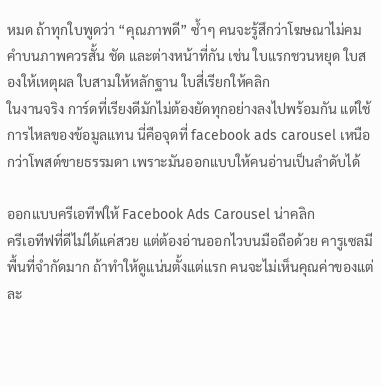หมด ถ้าทุกใบพูดว่า “คุณภาพดี” ซ้ำๆ คนจะรู้สึกว่าโฆษณาไม่คม คำบนภาพควรสั้น ชัด และต่างหน้าที่กัน เช่น ใบแรกชวนหยุด ใบสองให้เหตุผล ใบสามให้หลักฐาน ใบสี่เรียกให้คลิก
ในงานจริง การ์ดที่เรียงดีมักไม่ต้องยัดทุกอย่างลงไปพร้อมกัน แต่ใช้การไหลของข้อมูลแทน นี่คือจุดที่ facebook ads carousel เหนือกว่าโพสต์ขายธรรมดา เพราะมันออกแบบให้คนอ่านเป็นลำดับได้

ออกแบบครีเอทีฟให้ Facebook Ads Carousel น่าคลิก
ครีเอทีฟที่ดีไม่ได้แค่สวย แต่ต้องอ่านออกไวบนมือถือด้วย คารูเซลมีพื้นที่จำกัดมาก ถ้าทำให้ดูแน่นตั้งแต่แรก คนจะไม่เห็นคุณค่าของแต่ละ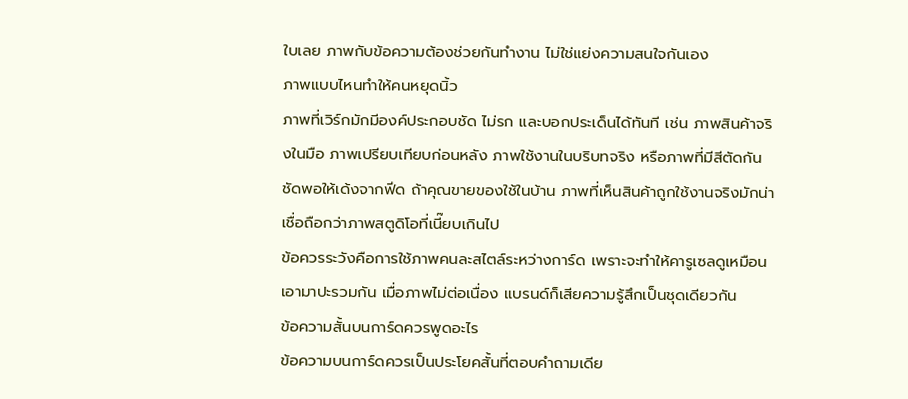ใบเลย ภาพกับข้อความต้องช่วยกันทำงาน ไม่ใช่แย่งความสนใจกันเอง
ภาพแบบไหนทำให้คนหยุดนิ้ว
ภาพที่เวิร์กมักมีองค์ประกอบชัด ไม่รก และบอกประเด็นได้ทันที เช่น ภาพสินค้าจริงในมือ ภาพเปรียบเทียบก่อนหลัง ภาพใช้งานในบริบทจริง หรือภาพที่มีสีตัดกันชัดพอให้เด้งจากฟีด ถ้าคุณขายของใช้ในบ้าน ภาพที่เห็นสินค้าถูกใช้งานจริงมักน่าเชื่อถือกว่าภาพสตูดิโอที่เนี๊ยบเกินไป
ข้อควรระวังคือการใช้ภาพคนละสไตล์ระหว่างการ์ด เพราะจะทำให้คารูเซลดูเหมือนเอามาปะรวมกัน เมื่อภาพไม่ต่อเนื่อง แบรนด์ก็เสียความรู้สึกเป็นชุดเดียวกัน
ข้อความสั้นบนการ์ดควรพูดอะไร
ข้อความบนการ์ดควรเป็นประโยคสั้นที่ตอบคำถามเดีย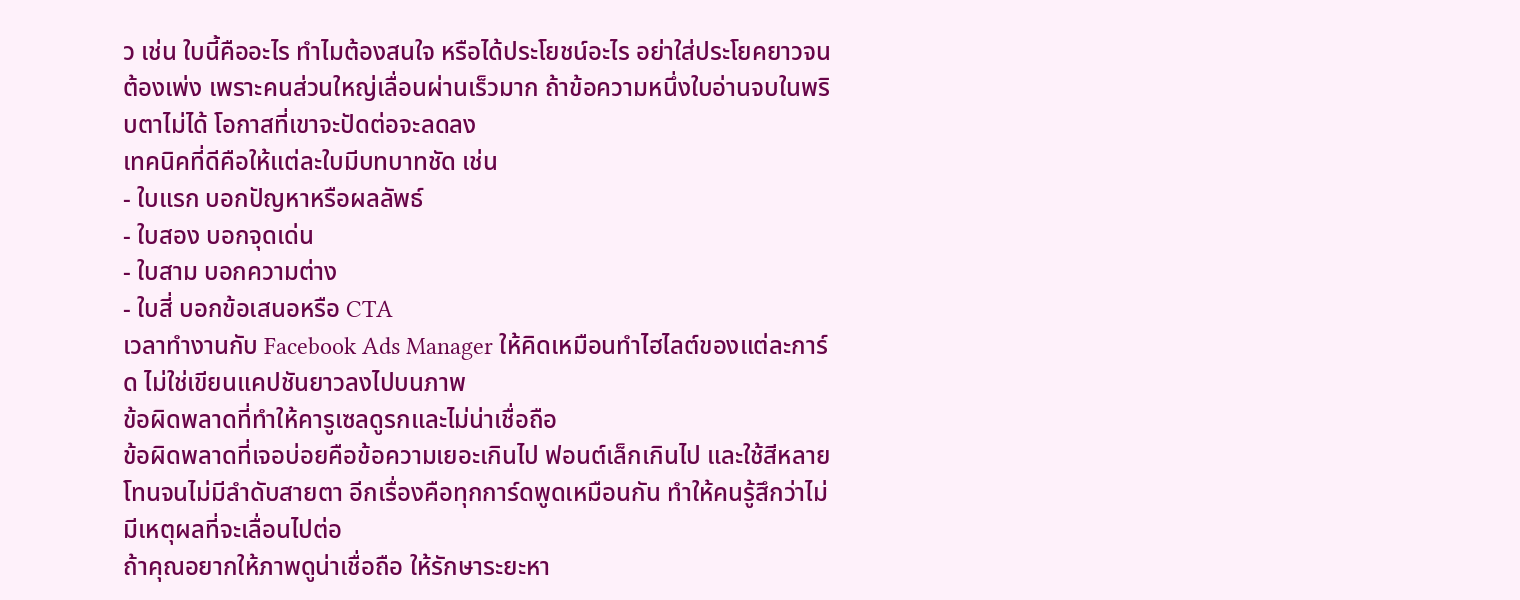ว เช่น ใบนี้คืออะไร ทำไมต้องสนใจ หรือได้ประโยชน์อะไร อย่าใส่ประโยคยาวจนต้องเพ่ง เพราะคนส่วนใหญ่เลื่อนผ่านเร็วมาก ถ้าข้อความหนึ่งใบอ่านจบในพริบตาไม่ได้ โอกาสที่เขาจะปัดต่อจะลดลง
เทคนิคที่ดีคือให้แต่ละใบมีบทบาทชัด เช่น
- ใบแรก บอกปัญหาหรือผลลัพธ์
- ใบสอง บอกจุดเด่น
- ใบสาม บอกความต่าง
- ใบสี่ บอกข้อเสนอหรือ CTA
เวลาทำงานกับ Facebook Ads Manager ให้คิดเหมือนทำไฮไลต์ของแต่ละการ์ด ไม่ใช่เขียนแคปชันยาวลงไปบนภาพ
ข้อผิดพลาดที่ทำให้คารูเซลดูรกและไม่น่าเชื่อถือ
ข้อผิดพลาดที่เจอบ่อยคือข้อความเยอะเกินไป ฟอนต์เล็กเกินไป และใช้สีหลายโทนจนไม่มีลำดับสายตา อีกเรื่องคือทุกการ์ดพูดเหมือนกัน ทำให้คนรู้สึกว่าไม่มีเหตุผลที่จะเลื่อนไปต่อ
ถ้าคุณอยากให้ภาพดูน่าเชื่อถือ ให้รักษาระยะหา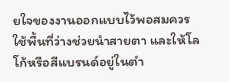ยใจของงานออกแบบไว้พอสมควร ใช้พื้นที่ว่างช่วยนำสายตา และให้โลโก้หรือสีแบรนด์อยู่ในตำ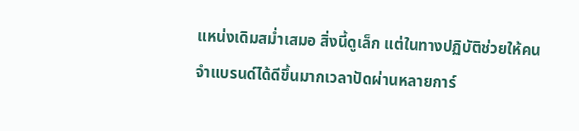แหน่งเดิมสม่ำเสมอ สิ่งนี้ดูเล็ก แต่ในทางปฏิบัติช่วยให้คนจำแบรนด์ได้ดีขึ้นมากเวลาปัดผ่านหลายการ์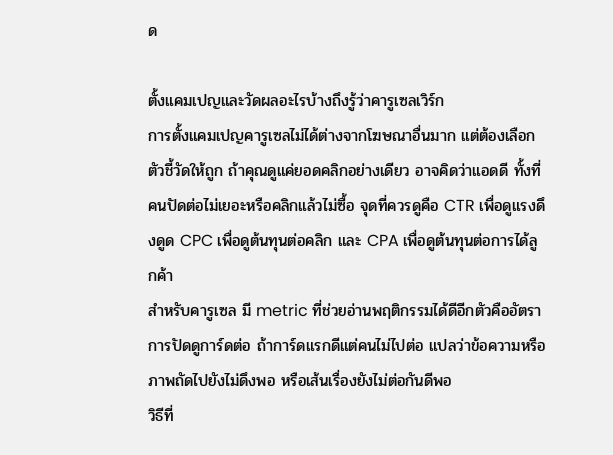ด

ตั้งแคมเปญและวัดผลอะไรบ้างถึงรู้ว่าคารูเซลเวิร์ก
การตั้งแคมเปญคารูเซลไม่ได้ต่างจากโฆษณาอื่นมาก แต่ต้องเลือกตัวชี้วัดให้ถูก ถ้าคุณดูแค่ยอดคลิกอย่างเดียว อาจคิดว่าแอดดี ทั้งที่คนปัดต่อไม่เยอะหรือคลิกแล้วไม่ซื้อ จุดที่ควรดูคือ CTR เพื่อดูแรงดึงดูด CPC เพื่อดูต้นทุนต่อคลิก และ CPA เพื่อดูต้นทุนต่อการได้ลูกค้า
สำหรับคารูเซล มี metric ที่ช่วยอ่านพฤติกรรมได้ดีอีกตัวคืออัตราการปัดดูการ์ดต่อ ถ้าการ์ดแรกดีแต่คนไม่ไปต่อ แปลว่าข้อความหรือภาพถัดไปยังไม่ดึงพอ หรือเส้นเรื่องยังไม่ต่อกันดีพอ
วิธีที่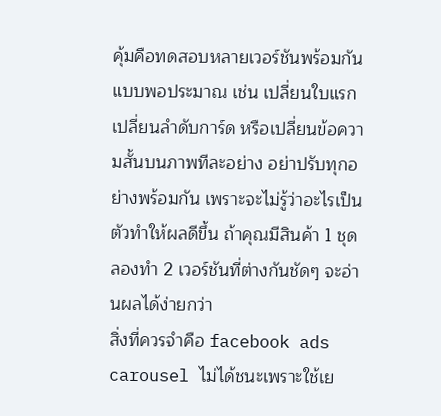คุ้มคือทดสอบหลายเวอร์ชันพร้อมกันแบบพอประมาณ เช่น เปลี่ยนใบแรก เปลี่ยนลำดับการ์ด หรือเปลี่ยนข้อความสั้นบนภาพทีละอย่าง อย่าปรับทุกอย่างพร้อมกัน เพราะจะไม่รู้ว่าอะไรเป็นตัวทำให้ผลดีขึ้น ถ้าคุณมีสินค้า 1 ชุด ลองทำ 2 เวอร์ชันที่ต่างกันชัดๆ จะอ่านผลได้ง่ายกว่า
สิ่งที่ควรจำคือ facebook ads carousel ไม่ได้ชนะเพราะใช้เย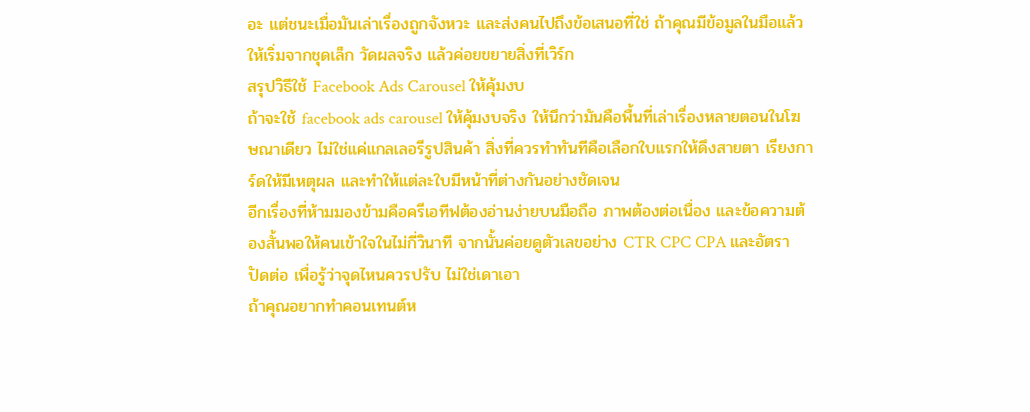อะ แต่ชนะเมื่อมันเล่าเรื่องถูกจังหวะ และส่งคนไปถึงข้อเสนอที่ใช่ ถ้าคุณมีข้อมูลในมือแล้ว ให้เริ่มจากชุดเล็ก วัดผลจริง แล้วค่อยขยายสิ่งที่เวิร์ก
สรุปวิธีใช้ Facebook Ads Carousel ให้คุ้มงบ
ถ้าจะใช้ facebook ads carousel ให้คุ้มงบจริง ให้นึกว่ามันคือพื้นที่เล่าเรื่องหลายตอนในโฆษณาเดียว ไม่ใช่แค่แกลเลอรีรูปสินค้า สิ่งที่ควรทำทันทีคือเลือกใบแรกให้ดึงสายตา เรียงการ์ดให้มีเหตุผล และทำให้แต่ละใบมีหน้าที่ต่างกันอย่างชัดเจน
อีกเรื่องที่ห้ามมองข้ามคือครีเอทีฟต้องอ่านง่ายบนมือถือ ภาพต้องต่อเนื่อง และข้อความต้องสั้นพอให้คนเข้าใจในไม่กี่วินาที จากนั้นค่อยดูตัวเลขอย่าง CTR CPC CPA และอัตราปัดต่อ เพื่อรู้ว่าจุดไหนควรปรับ ไม่ใช่เดาเอา
ถ้าคุณอยากทำคอนเทนต์ห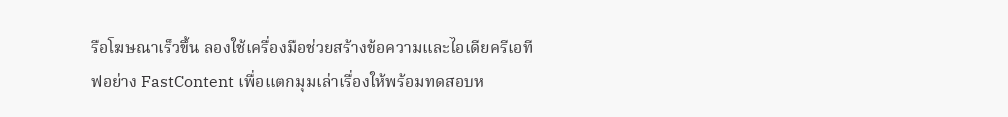รือโฆษณาเร็วขึ้น ลองใช้เครื่องมือช่วยสร้างข้อความและไอเดียครีเอทีฟอย่าง FastContent เพื่อแตกมุมเล่าเรื่องให้พร้อมทดสอบห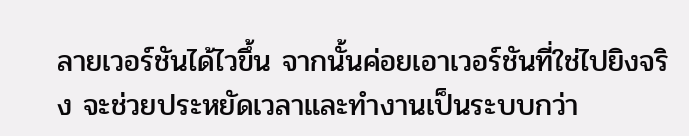ลายเวอร์ชันได้ไวขึ้น จากนั้นค่อยเอาเวอร์ชันที่ใช่ไปยิงจริง จะช่วยประหยัดเวลาและทำงานเป็นระบบกว่า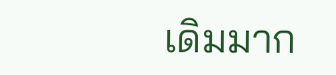เดิมมาก